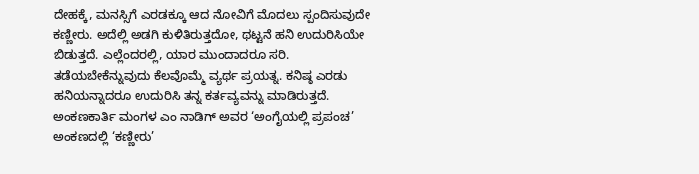ದೇಹಕ್ಕೆ, ಮನಸ್ಸಿಗೆ ಎರಡಕ್ಕೂ ಆದ ನೋವಿಗೆ ಮೊದಲು ಸ್ಪಂದಿಸುವುದೇ ಕಣ್ಣೀರು. ಅದೆಲ್ಲಿ ಅಡಗಿ ಕುಳಿತಿರುತ್ತದೋ, ಥಟ್ಟನೆ ಹನಿ ಉದುರಿಸಿಯೇ ಬಿಡುತ್ತದೆ. ಎಲ್ಲೆಂದರಲ್ಲಿ, ಯಾರ ಮುಂದಾದರೂ ಸರಿ. ತಡೆಯಬೇಕೆನ್ನುವುದು ಕೆಲವೊಮ್ಮೆ ವ್ಯರ್ಥ ಪ್ರಯತ್ನ. ಕನಿಷ್ಠ ಎರಡು ಹನಿಯನ್ನಾದರೂ ಉದುರಿಸಿ ತನ್ನ ಕರ್ತವ್ಯವನ್ನು ಮಾಡಿರುತ್ತದೆ. ಅಂಕಣಕಾರ್ತಿ ಮಂಗಳ ಎಂ ನಾಡಿಗ್ ಅವರ ‘ಅಂಗೈಯಲ್ಲಿ ಪ್ರಪಂಚ’ ಅಂಕಣದಲ್ಲಿ ‘ಕಣ್ಣೀರು’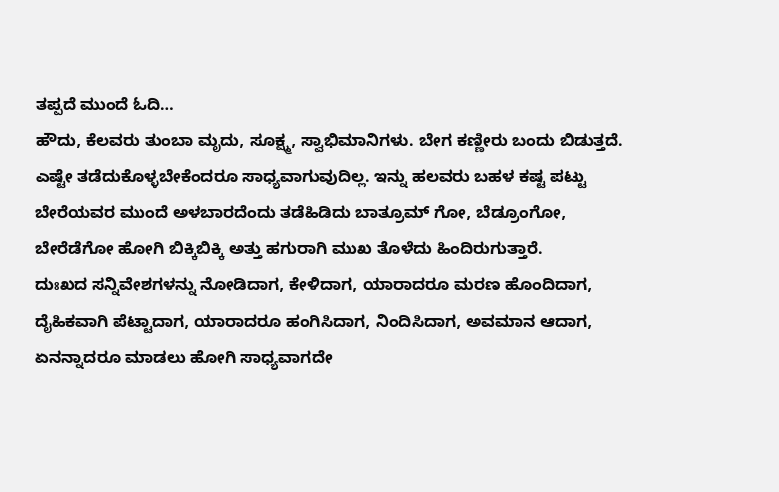ತಪ್ಪದೆ ಮುಂದೆ ಓದಿ…
ಹೌದು, ಕೆಲವರು ತುಂಬಾ ಮೃದು, ಸೂಕ್ಷ್ಮ, ಸ್ವಾಭಿಮಾನಿಗಳು. ಬೇಗ ಕಣ್ಣೀರು ಬಂದು ಬಿಡುತ್ತದೆ. ಎಷ್ಟೇ ತಡೆದುಕೊಳ್ಳಬೇಕೆಂದರೂ ಸಾಧ್ಯವಾಗುವುದಿಲ್ಲ. ಇನ್ನು ಹಲವರು ಬಹಳ ಕಷ್ಟ ಪಟ್ಟು ಬೇರೆಯವರ ಮುಂದೆ ಅಳಬಾರದೆಂದು ತಡೆಹಿಡಿದು ಬಾತ್ರೂಮ್ ಗೋ, ಬೆಡ್ರೂಂಗೋ, ಬೇರೆಡೆಗೋ ಹೋಗಿ ಬಿಕ್ಕಿಬಿಕ್ಕಿ ಅತ್ತು ಹಗುರಾಗಿ ಮುಖ ತೊಳೆದು ಹಿಂದಿರುಗುತ್ತಾರೆ.
ದುಃಖದ ಸನ್ನಿವೇಶಗಳನ್ನು ನೋಡಿದಾಗ, ಕೇಳಿದಾಗ, ಯಾರಾದರೂ ಮರಣ ಹೊಂದಿದಾಗ, ದೈಹಿಕವಾಗಿ ಪೆಟ್ಟಾದಾಗ, ಯಾರಾದರೂ ಹಂಗಿಸಿದಾಗ, ನಿಂದಿಸಿದಾಗ, ಅವಮಾನ ಆದಾಗ, ಏನನ್ನಾದರೂ ಮಾಡಲು ಹೋಗಿ ಸಾಧ್ಯವಾಗದೇ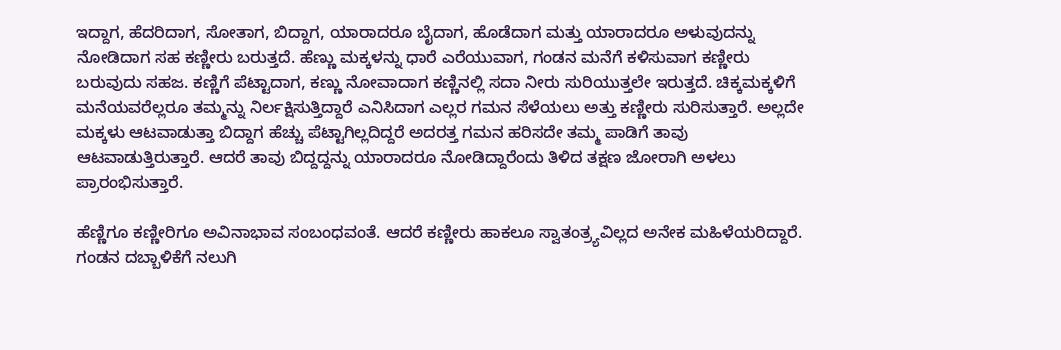ಇದ್ದಾಗ, ಹೆದರಿದಾಗ, ಸೋತಾಗ, ಬಿದ್ದಾಗ, ಯಾರಾದರೂ ಬೈದಾಗ, ಹೊಡೆದಾಗ ಮತ್ತು ಯಾರಾದರೂ ಅಳುವುದನ್ನು ನೋಡಿದಾಗ ಸಹ ಕಣ್ಣೀರು ಬರುತ್ತದೆ. ಹೆಣ್ಣು ಮಕ್ಕಳನ್ನು ಧಾರೆ ಎರೆಯುವಾಗ, ಗಂಡನ ಮನೆಗೆ ಕಳಿಸುವಾಗ ಕಣ್ಣೀರು ಬರುವುದು ಸಹಜ. ಕಣ್ಣಿಗೆ ಪೆಟ್ಟಾದಾಗ, ಕಣ್ಣು ನೋವಾದಾಗ ಕಣ್ಣಿನಲ್ಲಿ ಸದಾ ನೀರು ಸುರಿಯುತ್ತಲೇ ಇರುತ್ತದೆ. ಚಿಕ್ಕಮಕ್ಕಳಿಗೆ ಮನೆಯವರೆಲ್ಲರೂ ತಮ್ಮನ್ನು ನಿರ್ಲಕ್ಷಿಸುತ್ತಿದ್ದಾರೆ ಎನಿಸಿದಾಗ ಎಲ್ಲರ ಗಮನ ಸೆಳೆಯಲು ಅತ್ತು ಕಣ್ಣೀರು ಸುರಿಸುತ್ತಾರೆ. ಅಲ್ಲದೇ ಮಕ್ಕಳು ಆಟವಾಡುತ್ತಾ ಬಿದ್ದಾಗ ಹೆಚ್ಚು ಪೆಟ್ಟಾಗಿಲ್ಲದಿದ್ದರೆ ಅದರತ್ತ ಗಮನ ಹರಿಸದೇ ತಮ್ಮ ಪಾಡಿಗೆ ತಾವು ಆಟವಾಡುತ್ತಿರುತ್ತಾರೆ. ಆದರೆ ತಾವು ಬಿದ್ದದ್ದನ್ನು ಯಾರಾದರೂ ನೋಡಿದ್ದಾರೆಂದು ತಿಳಿದ ತಕ್ಷಣ ಜೋರಾಗಿ ಅಳಲು ಪ್ರಾರಂಭಿಸುತ್ತಾರೆ.

ಹೆಣ್ಣಿಗೂ ಕಣ್ಣೀರಿಗೂ ಅವಿನಾಭಾವ ಸಂಬಂಧವಂತೆ. ಆದರೆ ಕಣ್ಣೀರು ಹಾಕಲೂ ಸ್ವಾತಂತ್ರ್ಯವಿಲ್ಲದ ಅನೇಕ ಮಹಿಳೆಯರಿದ್ದಾರೆ. ಗಂಡನ ದಬ್ಬಾಳಿಕೆಗೆ ನಲುಗಿ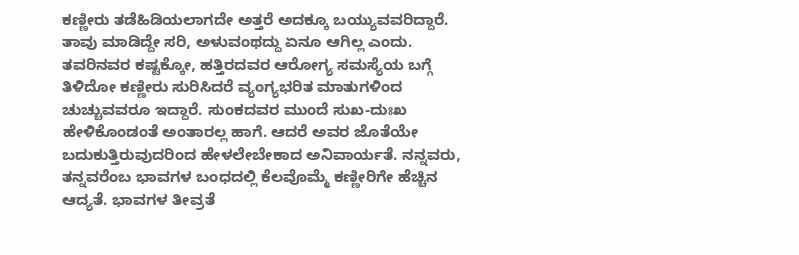ಕಣ್ಣೀರು ತಡೆಹಿಡಿಯಲಾಗದೇ ಅತ್ತರೆ ಅದಕ್ಕೂ ಬಯ್ಯುವವರಿದ್ದಾರೆ. ತಾವು ಮಾಡಿದ್ದೇ ಸರಿ, ಅಳುವಂಥದ್ದು ಏನೂ ಆಗಿಲ್ಲ ಎಂದು. ತವರಿನವರ ಕಷ್ಟಕ್ಕೋ, ಹತ್ತಿರದವರ ಆರೋಗ್ಯ ಸಮಸ್ಯೆಯ ಬಗ್ಗೆ ತಿಳಿದೋ ಕಣ್ಣೀರು ಸುರಿಸಿದರೆ ವ್ಯಂಗ್ಯಭರಿತ ಮಾತುಗಳಿಂದ ಚುಚ್ಚುವವರೂ ಇದ್ದಾರೆ. ಸುಂಕದವರ ಮುಂದೆ ಸುಖ-ದುಃಖ ಹೇಳಿಕೊಂಡಂತೆ ಅಂತಾರಲ್ಲ ಹಾಗೆ. ಆದರೆ ಅವರ ಜೊತೆಯೇ ಬದುಕುತ್ತಿರುವುದರಿಂದ ಹೇಳಲೇಬೇಕಾದ ಅನಿವಾರ್ಯತೆ. ನನ್ನವರು, ತನ್ನವರೆಂಬ ಭಾವಗಳ ಬಂಧದಲ್ಲಿ ಕೆಲವೊಮ್ಮೆ ಕಣ್ಣೀರಿಗೇ ಹೆಚ್ಚಿನ ಆದ್ಯತೆ. ಭಾವಗಳ ತೀವ್ರತೆ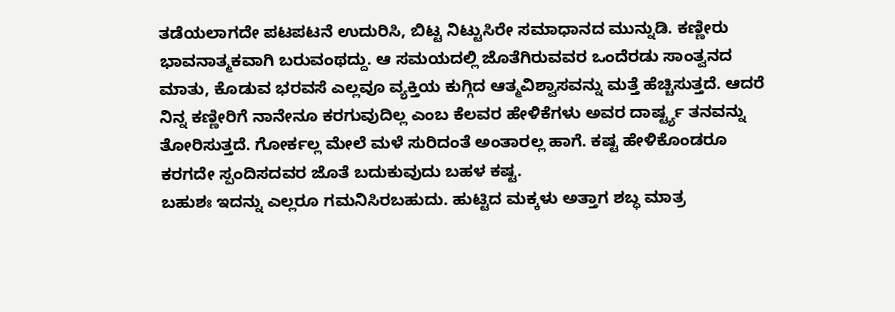ತಡೆಯಲಾಗದೇ ಪಟಪಟನೆ ಉದುರಿಸಿ, ಬಿಟ್ಟ ನಿಟ್ಟುಸಿರೇ ಸಮಾಧಾನದ ಮುನ್ನುಡಿ. ಕಣ್ಣೀರು ಭಾವನಾತ್ಮಕವಾಗಿ ಬರುವಂಥದ್ದು. ಆ ಸಮಯದಲ್ಲಿ ಜೊತೆಗಿರುವವರ ಒಂದೆರಡು ಸಾಂತ್ವನದ ಮಾತು, ಕೊಡುವ ಭರವಸೆ ಎಲ್ಲವೂ ವ್ಯಕ್ತಿಯ ಕುಗ್ಗಿದ ಆತ್ಮವಿಶ್ವಾಸವನ್ನು ಮತ್ತೆ ಹೆಚ್ಚಿಸುತ್ತದೆ. ಆದರೆ ನಿನ್ನ ಕಣ್ಣೀರಿಗೆ ನಾನೇನೂ ಕರಗುವುದಿಲ್ಲ ಎಂಬ ಕೆಲವರ ಹೇಳಿಕೆಗಳು ಅವರ ದಾರ್ಷ್ಟ್ಯ ತನವನ್ನು ತೋರಿಸುತ್ತದೆ. ಗೋರ್ಕಲ್ಲ ಮೇಲೆ ಮಳೆ ಸುರಿದಂತೆ ಅಂತಾರಲ್ಲ ಹಾಗೆ. ಕಷ್ಟ ಹೇಳಿಕೊಂಡರೂ ಕರಗದೇ ಸ್ಪಂದಿಸದವರ ಜೊತೆ ಬದುಕುವುದು ಬಹಳ ಕಷ್ಟ.
ಬಹುಶಃ ಇದನ್ನು ಎಲ್ಲರೂ ಗಮನಿಸಿರಬಹುದು. ಹುಟ್ಟಿದ ಮಕ್ಕಳು ಅತ್ತಾಗ ಶಬ್ಧ ಮಾತ್ರ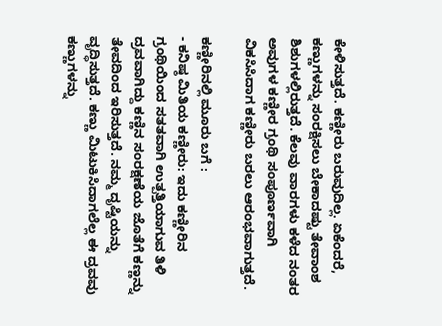ಕೇಳಿಸುತ್ತದೆ. ಕಣ್ಣೀರು ಬರುವುದಿಲ್ಲ. ಏಕೆಂದರೆ, ಕಣ್ಣುಗಳನ್ನು ಸಂರಕ್ಷಿಸಲು ಬೇಕಾದಷ್ಟು ತೇವಾಂಶ ಶಿಶುಗಳಲ್ಲಿರುತ್ತದೆ. ಕೆಲವು ವಾರಗಳು ಕಳೆದ ನಂತರ ಅವುಗಳ ಕಣ್ಣೀರ ಗ್ರಂಥಿ ಸಂಪೂರ್ಣವಾಗಿ ವಿಕಸಿಸಿದಾಗ ಕಣ್ಣೀರು ಬರಲು ಆರಂಭವಾಗುತ್ತದೆ.

ಕಣ್ಣೀರಿನಲ್ಲಿ ಮೂರು ಬಗೆ :
- ಕನಿಷ್ಠ ಮಿತಿಯ ಕಣ್ಣೀರು: ಇದು ಕಣ್ಣೀರಿನ ಗ್ರಂಥಿಯಿಂದ ಸತತವಾಗಿ ಉತ್ಪತ್ತಿಯಾಗುವ ತಿಳಿ ದ್ರವವಾಗಿದ್ದು ಕಣ್ಣಿನ ಸಂರಕ್ಷಣೆಯ ಜೊತೆಗೆ ಕಣ್ಣನ್ನು ತೇವದಿಂದ ಇರಿಸುತ್ತದೆ. ನಮ್ಮ ದೃಷ್ಟಿಯನ್ನು ವೃದ್ಧಿಸುತ್ತದೆ. ಕಣ್ಣು ಮಿಟುಕಿಸಿದಾಗಲೆಲ್ಲ ಈ ದ್ರವವು ಕಣ್ಣುಗಳನ್ನು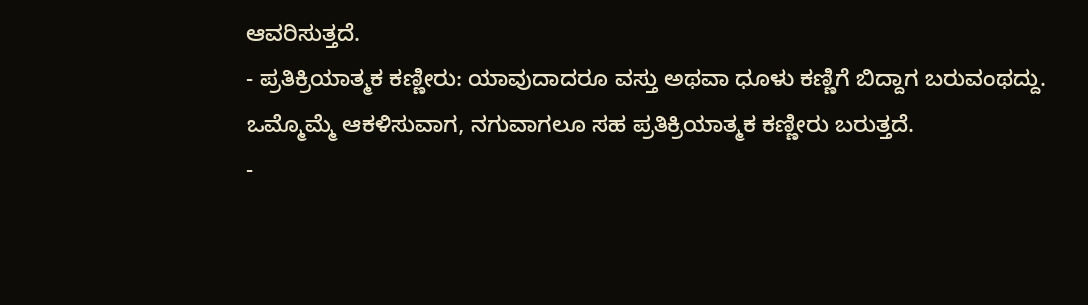ಆವರಿಸುತ್ತದೆ.
- ಪ್ರತಿಕ್ರಿಯಾತ್ಮಕ ಕಣ್ಣೀರು: ಯಾವುದಾದರೂ ವಸ್ತು ಅಥವಾ ಧೂಳು ಕಣ್ಣಿಗೆ ಬಿದ್ದಾಗ ಬರುವಂಥದ್ದು. ಒಮ್ಮೊಮ್ಮೆ ಆಕಳಿಸುವಾಗ, ನಗುವಾಗಲೂ ಸಹ ಪ್ರತಿಕ್ರಿಯಾತ್ಮಕ ಕಣ್ಣೀರು ಬರುತ್ತದೆ.
-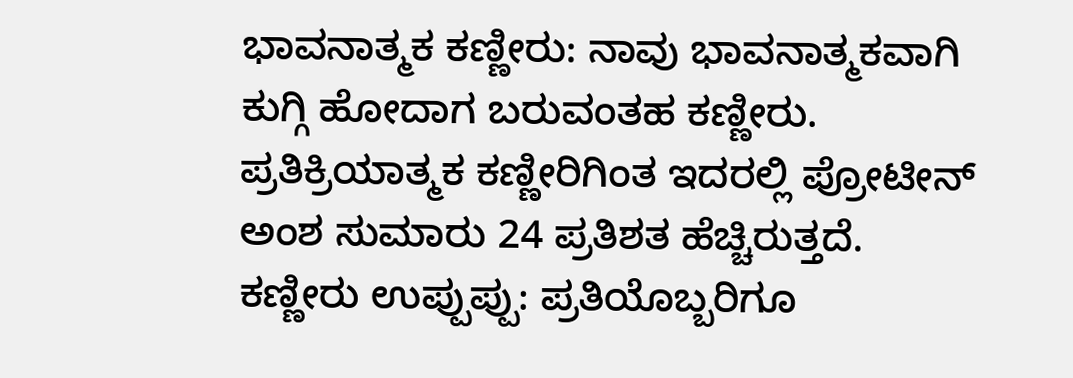ಭಾವನಾತ್ಮಕ ಕಣ್ಣೀರು: ನಾವು ಭಾವನಾತ್ಮಕವಾಗಿ ಕುಗ್ಗಿ ಹೋದಾಗ ಬರುವಂತಹ ಕಣ್ಣೀರು. ಪ್ರತಿಕ್ರಿಯಾತ್ಮಕ ಕಣ್ಣೀರಿಗಿಂತ ಇದರಲ್ಲಿ ಪ್ರೋಟೀನ್ ಅಂಶ ಸುಮಾರು 24 ಪ್ರತಿಶತ ಹೆಚ್ಚಿರುತ್ತದೆ.
ಕಣ್ಣೀರು ಉಪ್ಪುಪ್ಪು: ಪ್ರತಿಯೊಬ್ಬರಿಗೂ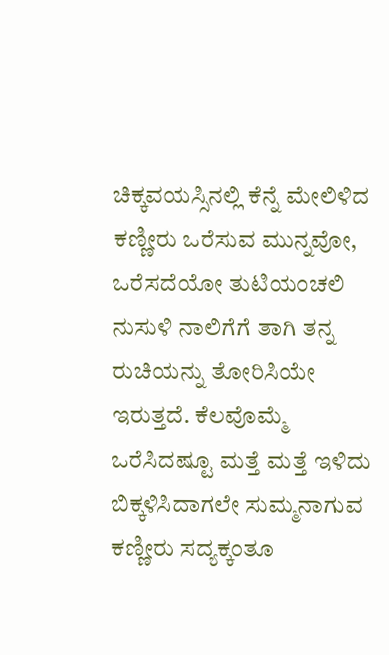ಚಿಕ್ಕವಯಸ್ಸಿನಲ್ಲಿ ಕೆನ್ನೆ ಮೇಲಿಳಿದ ಕಣ್ಣೀರು ಒರೆಸುವ ಮುನ್ನವೋ, ಒರೆಸದೆಯೋ ತುಟಿಯಂಚಲಿ ನುಸುಳಿ ನಾಲಿಗೆಗೆ ತಾಗಿ ತನ್ನ ರುಚಿಯನ್ನು ತೋರಿಸಿಯೇ ಇರುತ್ತದೆ. ಕೆಲವೊಮ್ಮೆ ಒರೆಸಿದಷ್ಟೂ ಮತ್ತೆ ಮತ್ತೆ ಇಳಿದು ಬಿಕ್ಕಳಿಸಿದಾಗಲೇ ಸುಮ್ಮನಾಗುವ ಕಣ್ಣೀರು ಸದ್ಯಕ್ಕಂತೂ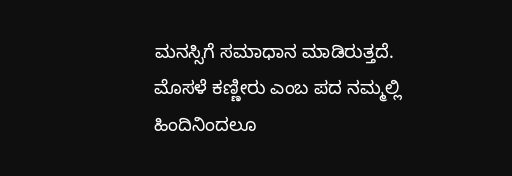ಮನಸ್ಸಿಗೆ ಸಮಾಧಾನ ಮಾಡಿರುತ್ತದೆ.
ಮೊಸಳೆ ಕಣ್ಣೀರು ಎಂಬ ಪದ ನಮ್ಮಲ್ಲಿ ಹಿಂದಿನಿಂದಲೂ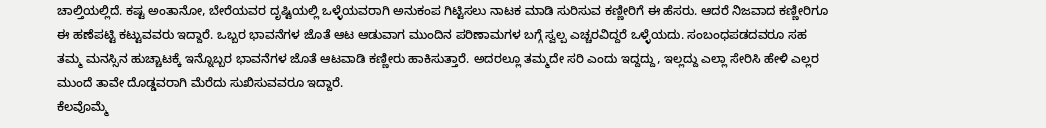ಚಾಲ್ತಿಯಲ್ಲಿದೆ. ಕಷ್ಟ ಅಂತಾನೋ, ಬೇರೆಯವರ ದೃಷ್ಟಿಯಲ್ಲಿ ಒಳ್ಳೆಯವರಾಗಿ ಅನುಕಂಪ ಗಿಟ್ಟಿಸಲು ನಾಟಕ ಮಾಡಿ ಸುರಿಸುವ ಕಣ್ಣೀರಿಗೆ ಈ ಹೆಸರು. ಆದರೆ ನಿಜವಾದ ಕಣ್ಣೀರಿಗೂ ಈ ಹಣೆಪಟ್ಟಿ ಕಟ್ಟುವವರು ಇದ್ದಾರೆ. ಒಬ್ಬರ ಭಾವನೆಗಳ ಜೊತೆ ಆಟ ಆಡುವಾಗ ಮುಂದಿನ ಪರಿಣಾಮಗಳ ಬಗ್ಗೆ ಸ್ವಲ್ಪ ಎಚ್ಚರವಿದ್ದರೆ ಒಳ್ಳೆಯದು. ಸಂಬಂಧಪಡದವರೂ ಸಹ ತಮ್ಮ ಮನಸ್ಸಿನ ಹುಚ್ಚಾಟಕ್ಕೆ ಇನ್ನೊಬ್ಬರ ಭಾವನೆಗಳ ಜೊತೆ ಆಟವಾಡಿ ಕಣ್ಣೀರು ಹಾಕಿಸುತ್ತಾರೆ. ಅದರಲ್ಲೂ ತಮ್ಮದೇ ಸರಿ ಎಂದು ಇದ್ದದ್ದು, ಇಲ್ಲದ್ದು ಎಲ್ಲಾ ಸೇರಿಸಿ ಹೇಳಿ ಎಲ್ಲರ ಮುಂದೆ ತಾವೇ ದೊಡ್ಡವರಾಗಿ ಮೆರೆದು ಸುಖಿಸುವವರೂ ಇದ್ದಾರೆ.
ಕೆಲವೊಮ್ಮೆ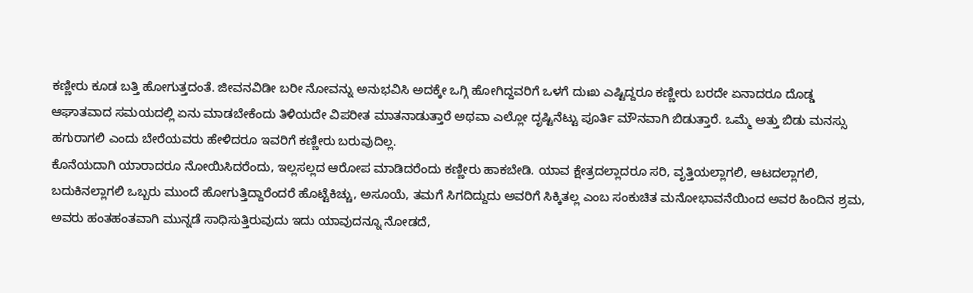ಕಣ್ಣೀರು ಕೂಡ ಬತ್ತಿ ಹೋಗುತ್ತದಂತೆ. ಜೀವನವಿಡೀ ಬರೀ ನೋವನ್ನು ಅನುಭವಿಸಿ ಅದಕ್ಕೇ ಒಗ್ಗಿ ಹೋಗಿದ್ದವರಿಗೆ ಒಳಗೆ ದುಃಖ ಎಷ್ಟಿದ್ದರೂ ಕಣ್ಣೀರು ಬರದೇ ಏನಾದರೂ ದೊಡ್ಡ ಆಘಾತವಾದ ಸಮಯದಲ್ಲಿ ಏನು ಮಾಡಬೇಕೆಂದು ತಿಳಿಯದೇ ವಿಪರೀತ ಮಾತನಾಡುತ್ತಾರೆ ಅಥವಾ ಎಲ್ಲೋ ದೃಷ್ಟಿನೆಟ್ಟು ಪೂರ್ತಿ ಮೌನವಾಗಿ ಬಿಡುತ್ತಾರೆ. ಒಮ್ಮೆ ಅತ್ತು ಬಿಡು ಮನಸ್ಸು ಹಗುರಾಗಲಿ ಎಂದು ಬೇರೆಯವರು ಹೇಳಿದರೂ ಇವರಿಗೆ ಕಣ್ಣೀರು ಬರುವುದಿಲ್ಲ.
ಕೊನೆಯದಾಗಿ ಯಾರಾದರೂ ನೋಯಿಸಿದರೆಂದು, ಇಲ್ಲಸಲ್ಲದ ಆರೋಪ ಮಾಡಿದರೆಂದು ಕಣ್ಣೀರು ಹಾಕಬೇಡಿ. ಯಾವ ಕ್ಷೇತ್ರದಲ್ಲಾದರೂ ಸರಿ, ವೃತ್ತಿಯಲ್ಲಾಗಲಿ, ಆಟದಲ್ಲಾಗಲಿ, ಬದುಕಿನಲ್ಲಾಗಲಿ ಒಬ್ಬರು ಮುಂದೆ ಹೋಗುತ್ತಿದ್ದಾರೆಂದರೆ ಹೊಟ್ಟೆಕಿಚ್ಚು, ಅಸೂಯೆ, ತಮಗೆ ಸಿಗದಿದ್ದುದು ಅವರಿಗೆ ಸಿಕ್ಕಿತಲ್ಲ ಎಂಬ ಸಂಕುಚಿತ ಮನೋಭಾವನೆಯಿಂದ ಅವರ ಹಿಂದಿನ ಶ್ರಮ, ಅವರು ಹಂತಹಂತವಾಗಿ ಮುನ್ನಡೆ ಸಾಧಿಸುತ್ತಿರುವುದು ಇದು ಯಾವುದನ್ನೂ ನೋಡದೆ,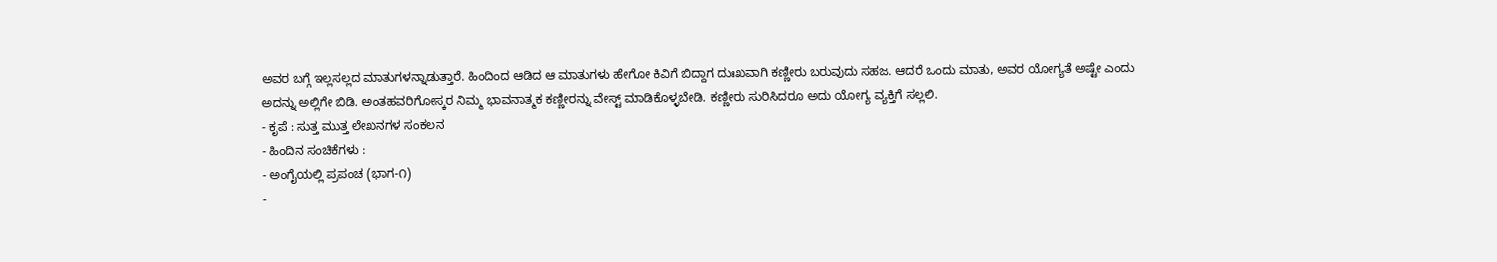ಅವರ ಬಗ್ಗೆ ಇಲ್ಲಸಲ್ಲದ ಮಾತುಗಳನ್ನಾಡುತ್ತಾರೆ. ಹಿಂದಿಂದ ಆಡಿದ ಆ ಮಾತುಗಳು ಹೇಗೋ ಕಿವಿಗೆ ಬಿದ್ದಾಗ ದುಃಖವಾಗಿ ಕಣ್ಣೀರು ಬರುವುದು ಸಹಜ. ಆದರೆ ಒಂದು ಮಾತು, ಅವರ ಯೋಗ್ಯತೆ ಅಷ್ಟೇ ಎಂದು ಅದನ್ನು ಅಲ್ಲಿಗೇ ಬಿಡಿ. ಅಂತಹವರಿಗೋಸ್ಕರ ನಿಮ್ಮ ಭಾವನಾತ್ಮಕ ಕಣ್ಣೀರನ್ನು ವೇಸ್ಟ್ ಮಾಡಿಕೊಳ್ಳಬೇಡಿ. ಕಣ್ಣೀರು ಸುರಿಸಿದರೂ ಅದು ಯೋಗ್ಯ ವ್ಯಕ್ತಿಗೆ ಸಲ್ಲಲಿ.
- ಕೃಪೆ : ಸುತ್ತ ಮುತ್ತ ಲೇಖನಗಳ ಸಂಕಲನ
- ಹಿಂದಿನ ಸಂಚಿಕೆಗಳು :
- ಅಂಗೈಯಲ್ಲಿ ಪ್ರಪಂಚ (ಭಾಗ-೧)
-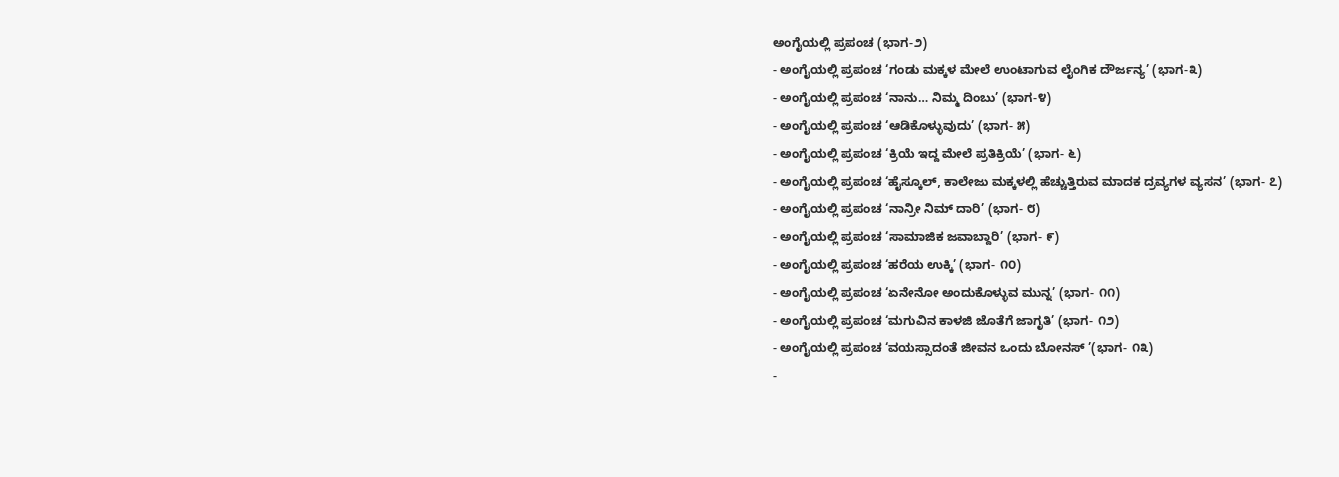ಅಂಗೈಯಲ್ಲಿ ಪ್ರಪಂಚ (ಭಾಗ-೨)
- ಅಂಗೈಯಲ್ಲಿ ಪ್ರಪಂಚ ‘ಗಂಡು ಮಕ್ಕಳ ಮೇಲೆ ಉಂಟಾಗುವ ಲೈಂಗಿಕ ದೌರ್ಜನ್ಯ’ (ಭಾಗ-೩)
- ಅಂಗೈಯಲ್ಲಿ ಪ್ರಪಂಚ ‘ನಾನು… ನಿಮ್ಮ ದಿಂಬು’ (ಭಾಗ-೪)
- ಅಂಗೈಯಲ್ಲಿ ಪ್ರಪಂಚ ‘ಆಡಿಕೊಳ್ಳುವುದು’ (ಭಾಗ- ೫)
- ಅಂಗೈಯಲ್ಲಿ ಪ್ರಪಂಚ ‘ಕ್ರಿಯೆ ಇದ್ದ ಮೇಲೆ ಪ್ರತಿಕ್ರಿಯೆ’ (ಭಾಗ- ೬)
- ಅಂಗೈಯಲ್ಲಿ ಪ್ರಪಂಚ ‘ಹೈಸ್ಕೂಲ್, ಕಾಲೇಜು ಮಕ್ಕಳಲ್ಲಿ ಹೆಚ್ಚುತ್ತಿರುವ ಮಾದಕ ದ್ರವ್ಯಗಳ ವ್ಯಸನ’ (ಭಾಗ- ೭)
- ಅಂಗೈಯಲ್ಲಿ ಪ್ರಪಂಚ ‘ನಾನ್ರೀ ನಿಮ್ ದಾರಿ’ (ಭಾಗ- ೮)
- ಅಂಗೈಯಲ್ಲಿ ಪ್ರಪಂಚ ‘ಸಾಮಾಜಿಕ ಜವಾಬ್ದಾರಿ’ (ಭಾಗ- ೯)
- ಅಂಗೈಯಲ್ಲಿ ಪ್ರಪಂಚ ‘ಹರೆಯ ಉಕ್ಕಿ’ (ಭಾಗ- ೧೦)
- ಅಂಗೈಯಲ್ಲಿ ಪ್ರಪಂಚ ‘ಏನೇನೋ ಅಂದುಕೊಳ್ಳುವ ಮುನ್ನ’ (ಭಾಗ- ೧೧)
- ಅಂಗೈಯಲ್ಲಿ ಪ್ರಪಂಚ ‘ಮಗುವಿನ ಕಾಳಜಿ ಜೊತೆಗೆ ಜಾಗೃತಿ’ (ಭಾಗ- ೧೨)
- ಅಂಗೈಯಲ್ಲಿ ಪ್ರಪಂಚ ‘ವಯಸ್ಸಾದಂತೆ ಜೀವನ ಒಂದು ಬೋನಸ್ ’(ಭಾಗ- ೧೩)
-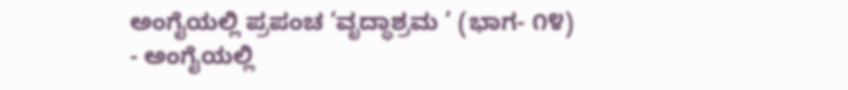ಅಂಗೈಯಲ್ಲಿ ಪ್ರಪಂಚ ‘ವೃದ್ಧಾಶ್ರಮ ’ (ಭಾಗ- ೧೪)
- ಅಂಗೈಯಲ್ಲಿ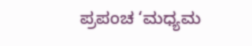ಪ್ರಪಂಚ ‘ಮಧ್ಯಮ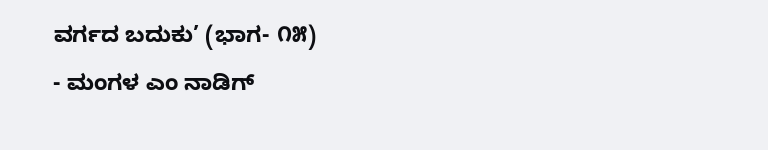ವರ್ಗದ ಬದುಕು’ (ಭಾಗ- ೧೫)
- ಮಂಗಳ ಎಂ ನಾಡಿಗ್